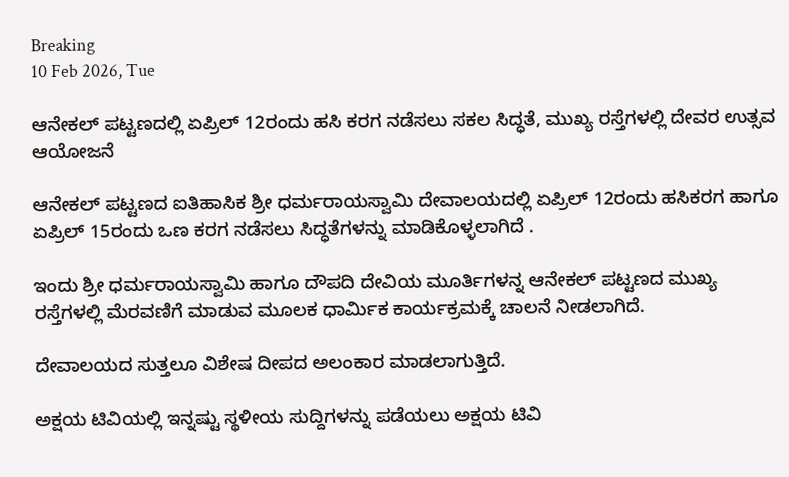Breaking
10 Feb 2026, Tue

ಆನೇಕಲ್‌ ಪಟ್ಟಣದಲ್ಲಿ ಏಪ್ರಿಲ್ 12ರಂದು ಹಸಿ ಕರಗ ನಡೆಸಲು ಸಕಲ ಸಿದ್ಧತೆ, ಮುಖ್ಯ ರಸ್ತೆಗಳಲ್ಲಿ ದೇವರ ಉತ್ಸವ ಆಯೋಜನೆ

ಆನೇಕಲ್‌ ಪಟ್ಟಣದ ಐತಿಹಾಸಿಕ ಶ್ರೀ ಧರ್ಮರಾಯಸ್ವಾಮಿ ದೇವಾಲಯದಲ್ಲಿ ಏಪ್ರಿಲ್ 12ರಂದು ಹಸಿಕರಗ ಹಾಗೂ ಏಪ್ರಿಲ್ 15ರಂದು ಒಣ ಕರಗ ನಡೆಸಲು ಸಿದ್ಧತೆಗಳನ್ನು ಮಾಡಿಕೊಳ್ಳಲಾಗಿದೆ .

ಇಂದು ಶ್ರೀ ಧರ್ಮರಾಯಸ್ವಾಮಿ ಹಾಗೂ ದೌಪದಿ ದೇವಿಯ ಮೂರ್ತಿಗಳನ್ನ ಆನೇಕಲ್‌ ಪಟ್ಟಣದ ಮುಖ್ಯ ರಸ್ತೆಗಳಲ್ಲಿ ಮೆರವಣಿಗೆ ಮಾಡುವ ಮೂಲಕ ಧಾರ್ಮಿಕ ಕಾರ್ಯಕ್ರಮಕ್ಕೆ ಚಾಲನೆ ನೀಡಲಾಗಿದೆ.

ದೇವಾಲಯದ ಸುತ್ತಲೂ ವಿಶೇಷ ದೀಪದ ಅಲಂಕಾರ ಮಾಡಲಾಗುತ್ತಿದೆ.

ಅಕ್ಷಯ ಟಿವಿಯಲ್ಲಿ ಇನ್ನಷ್ಟು ಸ್ಥಳೀಯ ಸುದ್ದಿಗಳನ್ನು ಪಡೆಯಲು ಅಕ್ಷಯ ಟಿವಿ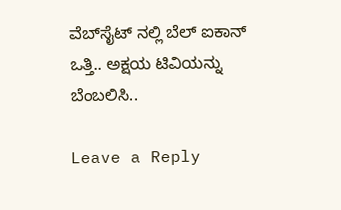ವೆಬ್‌ಸೈಟ್ ನಲ್ಲಿ ಬೆಲ್ ಐಕಾನ್ ಒತ್ತಿ.. ಅಕ್ಷಯ ಟಿವಿಯನ್ನು ಬೆಂಬಲಿಸಿ..

Leave a Reply